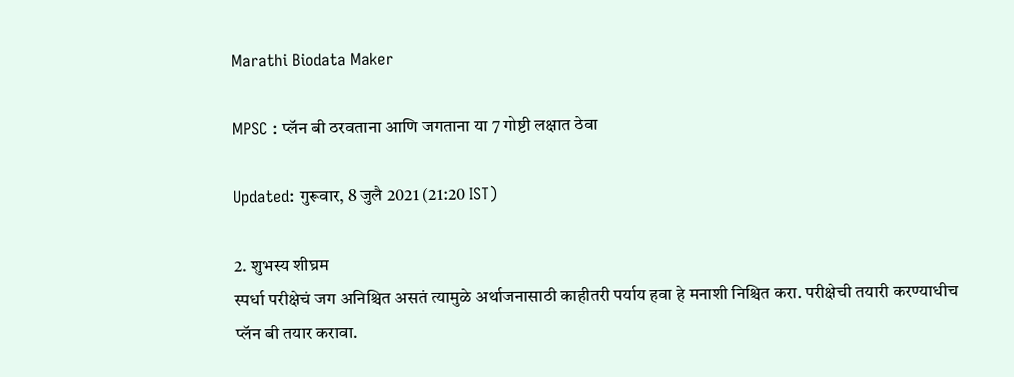Marathi Biodata Maker

MPSC : प्लॅन बी ठरवताना आणि जगताना या 7 गोष्टी लक्षात ठेवा

Updated: गुरूवार, 8 जुलै 2021 (21:20 IST)

2. शुभस्य शीघ्रम
स्पर्धा परीक्षेचं जग अनिश्चित असतं त्यामुळे अर्थाजनासाठी काहीतरी पर्याय हवा हे मनाशी निश्चित करा. परीक्षेची तयारी करण्याधीच प्लॅन बी तयार करावा.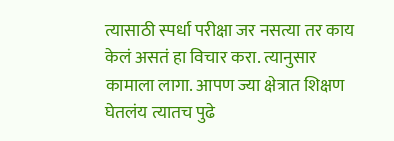त्यासाठी स्पर्धा परीक्षा जर नसत्या तर काय केलं असतं हा विचार करा. त्यानुसार कामाला लागा. आपण ज्या क्षेत्रात शिक्षण घेतलंय त्यातच पुढे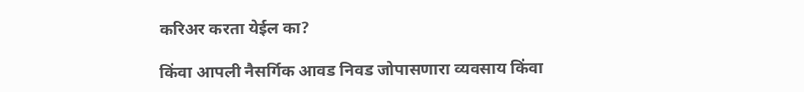करिअर करता येईल का?

किंवा आपली नैसर्गिक आवड निवड जोपासणारा व्यवसाय किंवा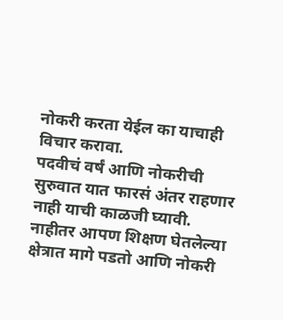नोकरी करता येईल का याचाही विचार करावा.
पदवीचं वर्षं आणि नोकरीची सुरुवात यात फारसं अंतर राहणार नाही याची काळजी घ्यावी. नाहीतर आपण शिक्षण घेतलेल्या क्षेत्रात मागे पडतो आणि नोकरी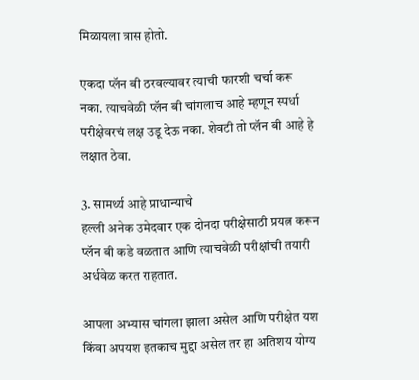मिळायला त्रास होतो.

एकदा प्लॅन बी ठरवल्यावर त्याची फारशी चर्चा करू नका. त्याचवेळी प्लॅन बी चांगलाच आहे म्हणून स्पर्धा परीक्षेवरचं लक्ष उडू देऊ नका. शेवटी तो प्लॅन बी आहे हे लक्षात ठेवा.

3. सामर्थ्य आहे प्राधान्याचे
हल्ली अनेक उमेदवार एक दोनदा परीक्षेसाठी प्रयत्न करून प्लॅन बी कडे वळतात आणि त्याचवेळी परीक्षांची तयारी अर्धवेळ करत राहतात.

आपला अभ्यास चांगला झाला असेल आणि परीक्षेत यश किंवा अपयश इतकाच मुद्दा असेल तर हा अतिशय योग्य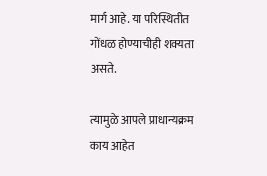मार्ग आहे. या परिस्थितीत गोंधळ होण्याचीही शक्यता असते.

त्यामुळे आपले प्राधान्यक्रम काय आहेत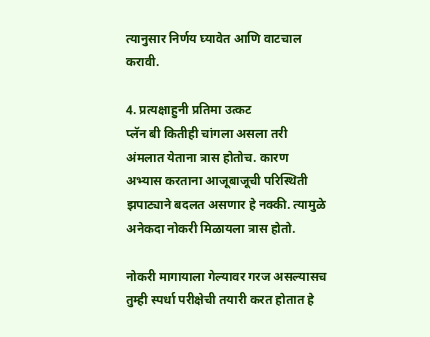त्यानुसार निर्णय घ्यावेत आणि वाटचाल करावी.

4. प्रत्यक्षाहुनी प्रतिमा उत्कट
प्लॅन बी कितीही चांगला असला तरी अंमलात येताना त्रास होतोच. कारण अभ्यास करताना आजूबाजूची परिस्थिती झपाट्याने बदलत असणार हे नक्की. त्यामुळे अनेकदा नोकरी मिळायला त्रास होतो.

नोकरी मागायाला गेल्यावर गरज असल्यासच तुम्ही स्पर्धा परीक्षेची तयारी करत होतात हे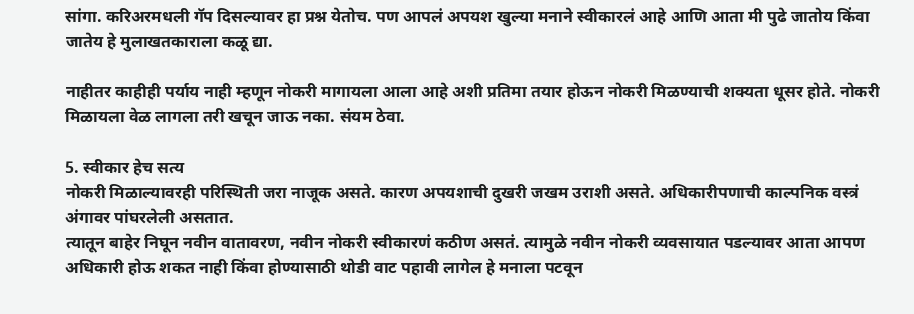सांगा. करिअरमधली गॅप दिसल्यावर हा प्रश्न येतोच. पण आपलं अपयश खुल्या मनाने स्वीकारलं आहे आणि आता मी पुढे जातोय किंवा जातेय हे मुलाखतकाराला कळू द्या.

नाहीतर काहीही पर्याय नाही म्हणून नोकरी मागायला आला आहे अशी प्रतिमा तयार होऊन नोकरी मिळण्याची शक्यता धूसर होते. नोकरी मिळायला वेळ लागला तरी खचून जाऊ नका. संयम ठेवा.

5. स्वीकार हेच सत्य
नोकरी मिळाल्यावरही परिस्थिती जरा नाजूक असते. कारण अपयशाची दुखरी जखम उराशी असते. अधिकारीपणाची काल्पनिक वस्त्रं अंगावर पांघरलेली असतात.
त्यातून बाहेर निघून नवीन वातावरण, नवीन नोकरी स्वीकारणं कठीण असतं. त्यामुळे नवीन नोकरी व्यवसायात पडल्यावर आता आपण अधिकारी होऊ शकत नाही किंवा होण्यासाठी थोडी वाट पहावी लागेल हे मनाला पटवून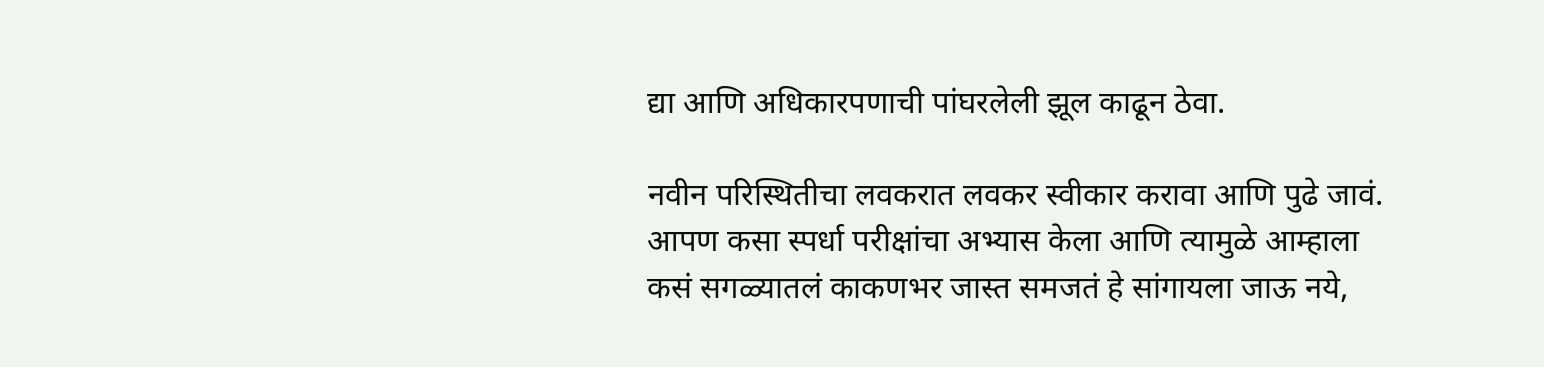द्या आणि अधिकारपणाची पांघरलेली झूल काढून ठेवा.

नवीन परिस्थितीचा लवकरात लवकर स्वीकार करावा आणि पुढे जावं. आपण कसा स्पर्धा परीक्षांचा अभ्यास केला आणि त्यामुळे आम्हाला कसं सगळ्यातलं काकणभर जास्त समजतं हे सांगायला जाऊ नये,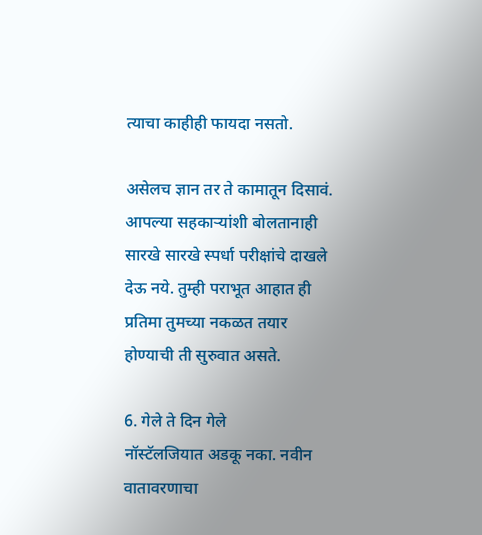त्याचा काहीही फायदा नसतो.

असेलच ज्ञान तर ते कामातून दिसावं. आपल्या सहकाऱ्यांशी बोलतानाही सारखे सारखे स्पर्धा परीक्षांचे दाखले देऊ नये. तुम्ही पराभूत आहात ही प्रतिमा तुमच्या नकळत तयार होण्याची ती सुरुवात असते.

6. गेले ते दिन गेले
नॉस्टॅलजियात अडकू नका. नवीन वातावरणाचा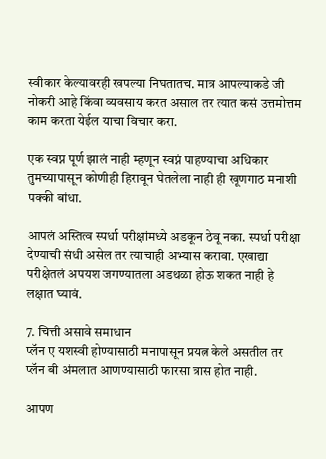स्वीकार केल्यावरही खपल्या निघतातच. मात्र आपल्याकडे जी नोकरी आहे किंवा व्यवसाय करत असाल तर त्यात कसं उत्तमोत्तम काम करता येईल याचा विचार करा.

एक स्वप्न पूर्ण झालं नाही म्हणून स्वप्नं पाहण्याचा अधिकार तुमच्यापासून कोणीही हिरावून घेतलेला नाही ही खूणगाठ मनाशी पक्की बांधा.

आपलं अस्तित्व स्पर्धा परीक्षांमध्ये अडकून ठेवू नका. स्पर्धा परीक्षा देण्याची संधी असेल तर त्याचाही अभ्यास करावा. एखाद्या परीक्षेतलं अपयश जगण्यातला अडथळा होऊ शकत नाही हे लक्षात घ्यावं.

7. चित्ती असावे समाधान
प्लॅन ए यशस्वी होण्यासाठी मनापासून प्रयत्न केले असतील तर प्लॅन बी अंमलात आणण्यासाठी फारसा त्रास होत नाही.

आपण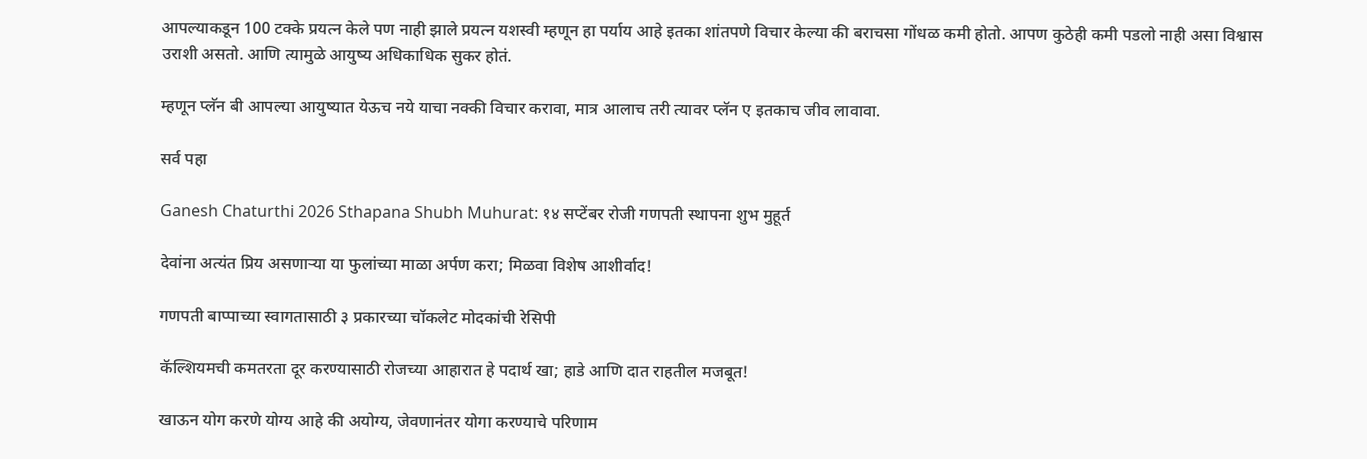आपल्याकडून 100 टक्के प्रयत्न केले पण नाही झाले प्रयत्न यशस्वी म्हणून हा पर्याय आहे इतका शांतपणे विचार केल्या की बराचसा गोंधळ कमी होतो. आपण कुठेही कमी पडलो नाही असा विश्वास उराशी असतो. आणि त्यामुळे आयुष्य अधिकाधिक सुकर होतं.

म्हणून प्लॅन बी आपल्या आयुष्यात येऊच नये याचा नक्की विचार करावा, मात्र आलाच तरी त्यावर प्लॅन ए इतकाच जीव लावावा.

सर्व पहा

Ganesh Chaturthi 2026 Sthapana Shubh Muhurat: १४ सप्टेंबर रोजी गणपती स्थापना शुभ मुहूर्त

देवांना अत्यंत प्रिय असणाऱ्या या फुलांच्या माळा अर्पण करा; मिळवा विशेष आशीर्वाद!

गणपती बाप्पाच्या स्वागतासाठी ३ प्रकारच्या चॉकलेट मोदकांची रेसिपी

कॅल्शियमची कमतरता दूर करण्यासाठी रोजच्या आहारात हे पदार्थ खा; हाडे आणि दात राहतील मजबूत!

खाऊन योग करणे योग्य आहे की अयोग्य, जेवणानंतर योगा करण्याचे परिणाम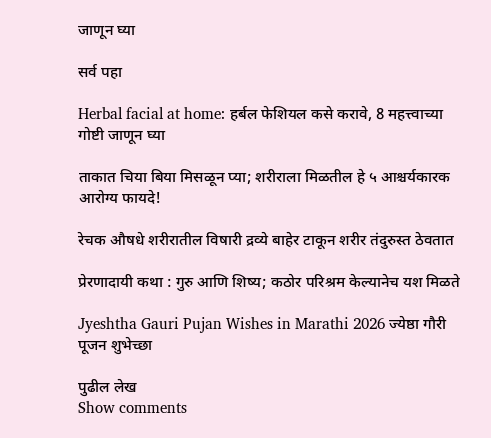जाणून घ्या

सर्व पहा

Herbal facial at home: हर्बल फेशियल कसे करावे, 8 महत्त्वाच्या गोष्टी जाणून घ्या

ताकात चिया बिया मिसळून प्या; शरीराला मिळतील हे ५ आश्चर्यकारक आरोग्य फायदे!

रेचक औषधे शरीरातील विषारी द्रव्ये बाहेर टाकून शरीर तंदुरुस्त ठेवतात

प्रेरणादायी कथा : गुरु आणि शिष्य; कठोर परिश्रम केल्यानेच यश मिळते

Jyeshtha Gauri Pujan Wishes in Marathi 2026 ज्येष्ठा गौरी पूजन शुभेच्छा

पुढील लेख
Show comments